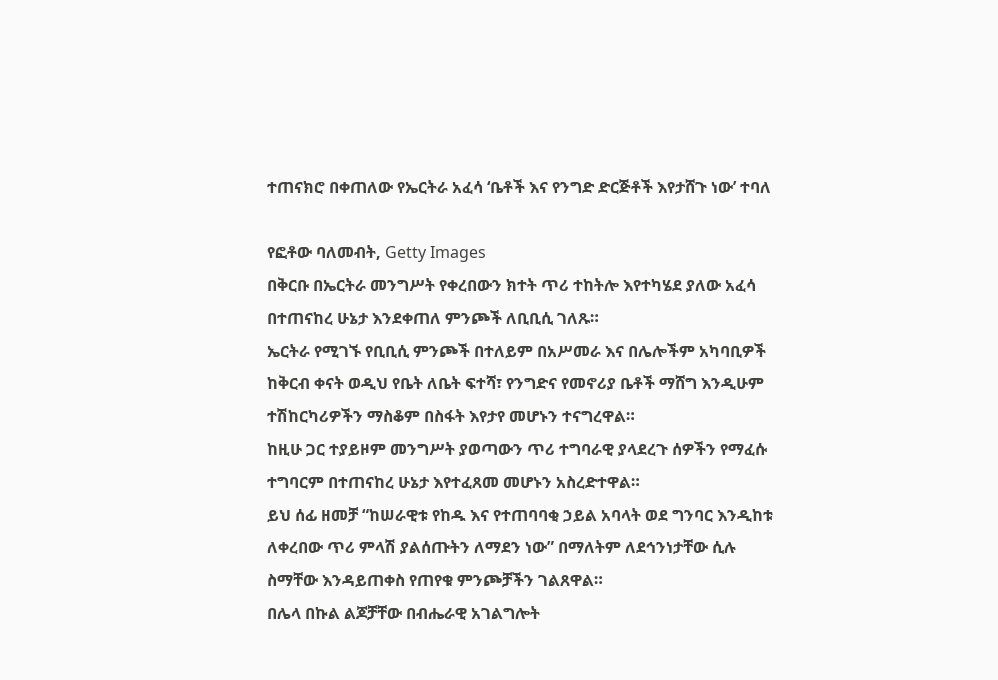ተጠናክሮ በቀጠለው የኤርትራ አፈሳ ‘ቤቶች እና የንግድ ድርጅቶች እየታሸጉ ነው’ ተባለ

የፎቶው ባለመብት, Getty Images
በቅርቡ በኤርትራ መንግሥት የቀረበውን ክተት ጥሪ ተከትሎ እየተካሄደ ያለው አፈሳ በተጠናከረ ሁኔታ እንደቀጠለ ምንጮች ለቢቢሲ ገለጹ።
ኤርትራ የሚገኙ የቢቢሲ ምንጮች በተለይም በአሥመራ እና በሌሎችም አካባቢዎች ከቅርብ ቀናት ወዲህ የቤት ለቤት ፍተሻ፣ የንግድና የመኖሪያ ቤቶች ማሸግ እንዲሁም ተሽከርካሪዎችን ማስቆም በስፋት እየታየ መሆኑን ተናግረዋል።
ከዚሁ ጋር ተያይዞም መንግሥት ያወጣውን ጥሪ ተግባራዊ ያላደረጉ ሰዎችን የማፈሱ ተግባርም በተጠናከረ ሁኔታ እየተፈጸመ መሆኑን አስረድተዋል።
ይህ ሰፊ ዘመቻ “ከሠራዊቱ የከዱ እና የተጠባባቂ ኃይል አባላት ወደ ግንባር እንዲከቱ ለቀረበው ጥሪ ምላሽ ያልሰጡትን ለማደን ነው” በማለትም ለደኅንነታቸው ሲሉ ስማቸው እንዳይጠቀስ የጠየቁ ምንጮቻችን ገልጸዋል።
በሌላ በኩል ልጆቻቸው በብሔራዊ አገልግሎት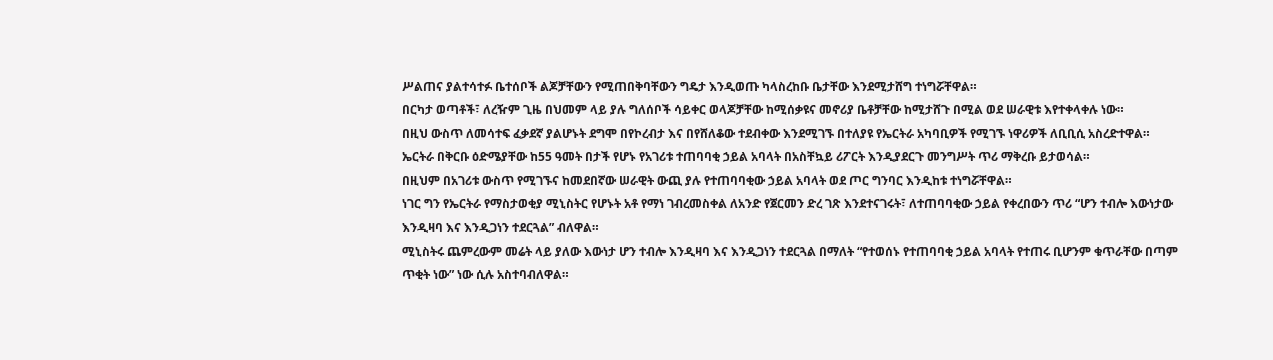ሥልጠና ያልተሳተፉ ቤተሰቦች ልጆቻቸውን የሚጠበቅባቸውን ግዴታ እንዲወጡ ካላስረከቡ ቤታቸው እንደሚታሸግ ተነግሯቸዋል።
በርካታ ወጣቶች፣ ለረዥም ጊዜ በህመም ላይ ያሉ ግለሰቦች ሳይቀር ወላጆቻቸው ከሚሰቃዩና መኖሪያ ቤቶቻቸው ከሚታሸጉ በሚል ወደ ሠራዊቱ እየተቀላቀሉ ነው።
በዚህ ውስጥ ለመሳተፍ ፈቃደኛ ያልሆኑት ደግሞ በየኮረብታ እና በየሸለቆው ተደብቀው እንደሚገኙ በተለያዩ የኤርትራ አካባቢዎች የሚገኙ ነዋሪዎች ለቢቢሲ አስረድተዋል።
ኤርትራ በቅርቡ ዕድሜያቸው ከ55 ዓመት በታች የሆኑ የአገሪቱ ተጠባባቂ ኃይል አባላት በአስቸኳይ ሪፖርት እንዲያደርጉ መንግሥት ጥሪ ማቅረቡ ይታወሳል።
በዚህም በአገሪቱ ውስጥ የሚገኙና ከመደበኛው ሠራዊት ውጪ ያሉ የተጠባባቂው ኃይል አባላት ወደ ጦር ግንባር እንዲከቱ ተነግሯቸዋል።
ነገር ግን የኤርትራ የማስታወቂያ ሚኒስትር የሆኑት አቶ የማነ ገብረመስቀል ለአንድ የጀርመን ድረ ገጽ እንደተናገሩት፣ ለተጠባባቂው ኃይል የቀረበውን ጥሪ “ሆን ተብሎ እውነታው እንዲዛባ እና እንዲጋነን ተደርጓል” ብለዋል።
ሚኒስትሩ ጨምረውም መሬት ላይ ያለው እውነታ ሆን ተብሎ እንዲዛባ እና እንዲጋነን ተደርጓል በማለት “የተወሰኑ የተጠባባቂ ኃይል አባላት የተጠሩ ቢሆንም ቁጥራቸው በጣም ጥቂት ነው” ነው ሲሉ አስተባብለዋል።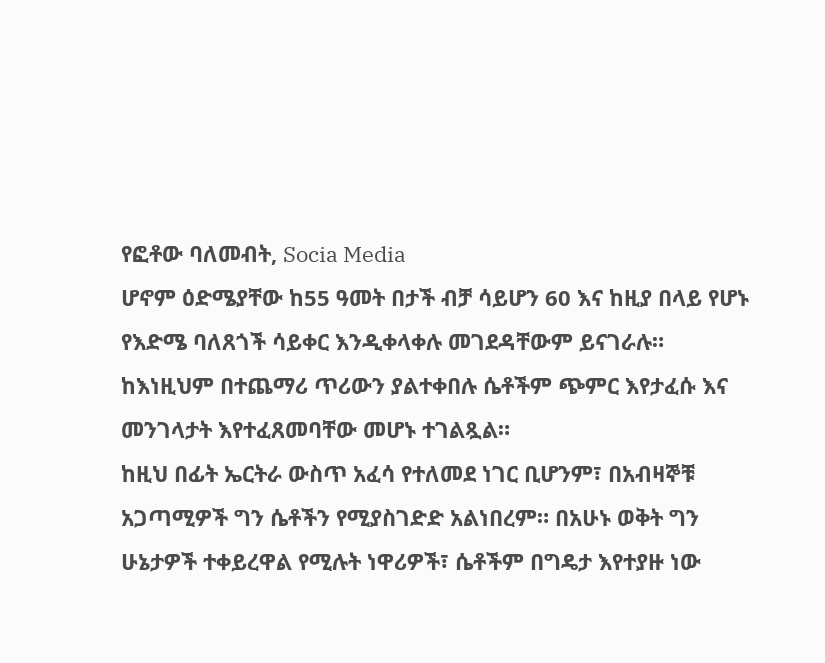የፎቶው ባለመብት, Socia Media
ሆኖም ዕድሜያቸው ከ55 ዓመት በታች ብቻ ሳይሆን 60 እና ከዚያ በላይ የሆኑ የእድሜ ባለጸጎች ሳይቀር እንዲቀላቀሉ መገደዳቸውም ይናገራሉ።
ከእነዚህም በተጨማሪ ጥሪውን ያልተቀበሉ ሴቶችም ጭምር እየታፈሱ እና መንገላታት እየተፈጸመባቸው መሆኑ ተገልጿል።
ከዚህ በፊት ኤርትራ ውስጥ አፈሳ የተለመደ ነገር ቢሆንም፣ በአብዛኞቹ አጋጣሚዎች ግን ሴቶችን የሚያስገድድ አልነበረም። በአሁኑ ወቅት ግን ሁኔታዎች ተቀይረዋል የሚሉት ነዋሪዎች፣ ሴቶችም በግዴታ እየተያዙ ነው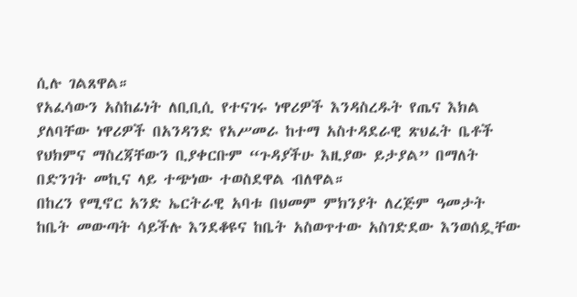ሲሉ ገልጸዋል።
የአፈሳውን አስከፊነት ለቢቢሲ የተናገሩ ነዋሪዎች እንዳስረዱት የጤና እክል ያለባቸው ነዋሪዎች በአንዳንድ የአሥመራ ከተማ አስተዳደራዊ ጽህፈት ቤቶች የህክምና ማስረጃቸውን ቢያቀርቡም “ጉዳያችሁ እዚያው ይታያል” በማለት በድንገት መኪና ላይ ተጭነው ተወስደዋል ብለዋል።
በከረን የሚኖር አንድ ኤርትራዊ አባቱ በህመም ምክንያት ለረጅም ዓመታት ከቤት መውጣት ሳይችሉ እንደቆዩና ከቤት አስወጥተው አስገድደው እንወሰዷቸው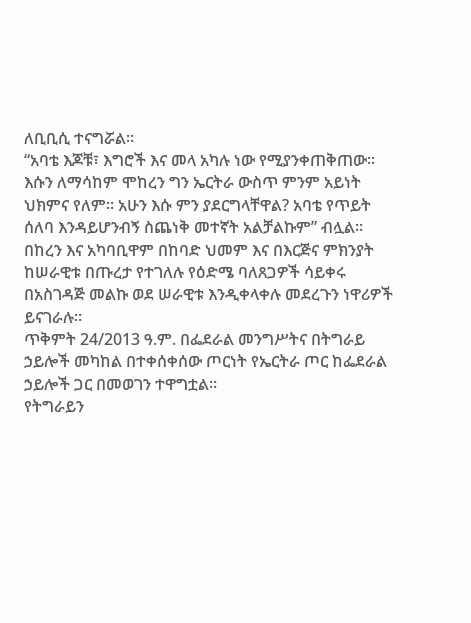ለቢቢሲ ተናግሯል።
“አባቴ እጆቹ፣ እግሮች እና መላ አካሉ ነው የሚያንቀጠቅጠው። እሱን ለማሳከም ሞከረን ግን ኤርትራ ውስጥ ምንም አይነት ህክምና የለም። አሁን እሱ ምን ያደርግላቸዋል? አባቴ የጥይት ሰለባ እንዳይሆንብኝ ስጨነቅ መተኛት አልቻልኩም” ብሏል።
በከረን እና አካባቢዋም በከባድ ህመም እና በእርጅና ምክንያት ከሠራዊቱ በጡረታ የተገለሉ የዕድሜ ባለጸጋዎች ሳይቀሩ በአስገዳጅ መልኩ ወደ ሠራዊቱ እንዲቀላቀሉ መደረጉን ነዋሪዎች ይናገራሉ።
ጥቅምት 24/2013 ዓ.ም. በፌደራል መንግሥትና በትግራይ ኃይሎች መካከል በተቀሰቀሰው ጦርነት የኤርትራ ጦር ከፌደራል ኃይሎች ጋር በመወገን ተዋግቷል።
የትግራይን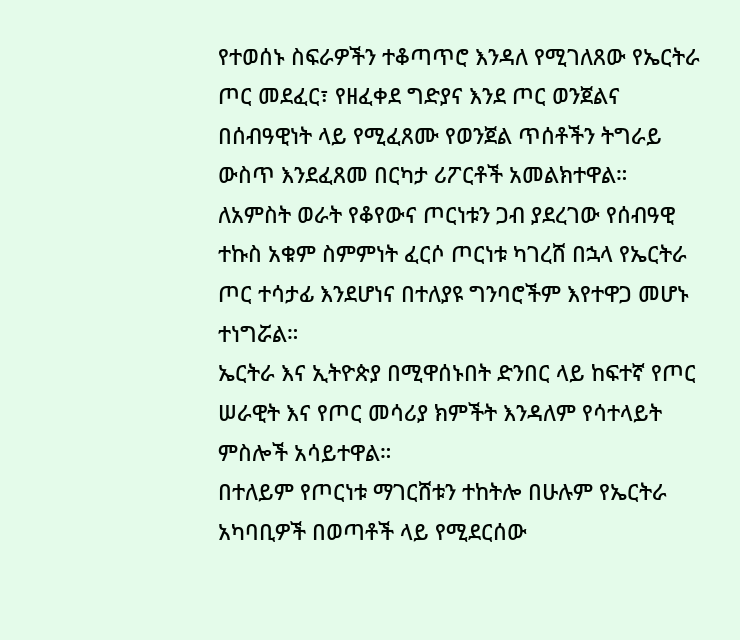የተወሰኑ ስፍራዎችን ተቆጣጥሮ እንዳለ የሚገለጸው የኤርትራ ጦር መደፈር፣ የዘፈቀደ ግድያና እንደ ጦር ወንጀልና በሰብዓዊነት ላይ የሚፈጸሙ የወንጀል ጥሰቶችን ትግራይ ውስጥ እንደፈጸመ በርካታ ሪፖርቶች አመልክተዋል።
ለአምስት ወራት የቆየውና ጦርነቱን ጋብ ያደረገው የሰብዓዊ ተኩስ አቁም ስምምነት ፈርሶ ጦርነቱ ካገረሸ በኋላ የኤርትራ ጦር ተሳታፊ እንደሆነና በተለያዩ ግንባሮችም እየተዋጋ መሆኑ ተነግሯል።
ኤርትራ እና ኢትዮጵያ በሚዋሰኑበት ድንበር ላይ ከፍተኛ የጦር ሠራዊት እና የጦር መሳሪያ ክምችት እንዳለም የሳተላይት ምስሎች አሳይተዋል።
በተለይም የጦርነቱ ማገርሸቱን ተከትሎ በሁሉም የኤርትራ አካባቢዎች በወጣቶች ላይ የሚደርሰው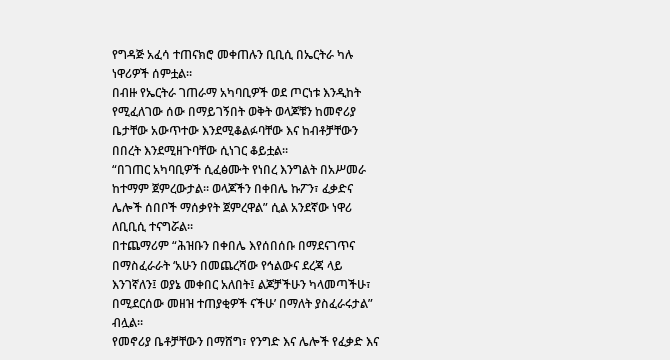የግዳጅ አፈሳ ተጠናክሮ መቀጠሉን ቢቢሲ በኤርትራ ካሉ ነዋሪዎች ሰምቷል።
በብዙ የኤርትራ ገጠራማ አካባቢዎች ወደ ጦርነቱ እንዲከት የሚፈለገው ሰው በማይገኝበት ወቅት ወላጆቹን ከመኖሪያ ቤታቸው አውጥተው እንደሚቆልፉባቸው እና ከብቶቻቸውን በበረት እንደሚዘጉባቸው ሲነገር ቆይቷል።
“በገጠር አካባቢዎች ሲፈፅሙት የነበረ እንግልት በአሥመራ ከተማም ጀምረውታል። ወላጆችን በቀበሌ ኩፖን፣ ፈቃድና ሌሎች ሰበቦች ማሰቃየት ጀምረዋል” ሲል አንደኛው ነዋሪ ለቢቢሲ ተናግሯል።
በተጨማሪም “ሕዝቡን በቀበሌ እየሰበሰቡ በማደናገጥና በማስፈራራት ‘አሁን በመጨረሻው የኅልውና ደረጃ ላይ እንገኛለን፤ ወያኔ መቀበር አለበት፤ ልጆቻችሁን ካላመጣችሁ፣ በሚደርሰው መዘዝ ተጠያቂዎች ናችሁ’ በማለት ያስፈራሩታል” ብሏል።
የመኖሪያ ቤቶቻቸውን በማሸግ፣ የንግድ እና ሌሎች የፈቃድ እና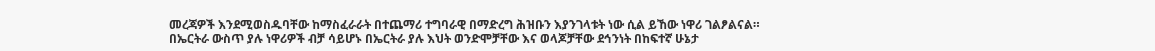መረጃዎች እንደሚወስዱባቸው ከማስፈራራት በተጨማሪ ተግባራዊ በማድረግ ሕዝቡን እያንገላቱት ነው ሲል ይኸው ነዋሪ ገልፆልናል።
በኤርትራ ውስጥ ያሉ ነዋሪዎች ብቻ ሳይሆኑ በኤርትራ ያሉ እህት ወንድሞቻቸው እና ወላጆቻቸው ደኅንነት በከፍተኛ ሁኔታ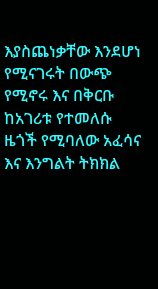እያስጨነቃቸው እንደሆነ የሚናገሩት በውጭ የሚኖሩ እና በቅርቡ ከአገሪቱ የተመለሱ ዜጎች የሚባለው አፈሳና እና እንግልት ትክክል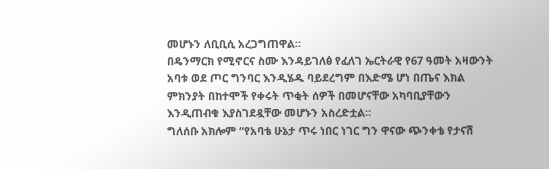መሆኑን ለቢቢሲ አረጋግጠዋል።
በዴንማርክ የሚኖርና ስሙ እንዳይገለፅ የፈለገ ኤርትራዊ የ67 ዓመት አዛውንት አባቱ ወደ ጦር ግንባር እንዲሄዱ ባይደረግም በእድሜ ሆነ በጤና እክል ምክንያት በከተሞች የቀሩት ጥቂት ሰዎች በመሆናቸው አካባቢያቸውን እንዲጠብቁ እያስገደዷቸው መሆኑን አስረድቷል።
ግለሰቡ አክሎም “የአባቴ ሁኔታ ጥሩ ነበር ነገር ግን ዋናው ጭንቀቴ የታናሽ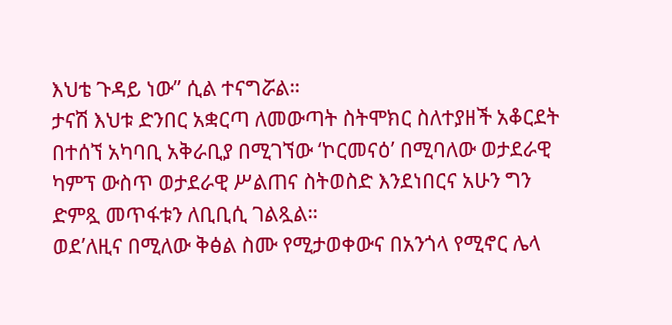እህቴ ጉዳይ ነው” ሲል ተናግሯል።
ታናሽ እህቱ ድንበር አቋርጣ ለመውጣት ስትሞክር ስለተያዘች አቆርደት በተሰኘ አካባቢ አቅራቢያ በሚገኘው ‘ኮርመናዕ’ በሚባለው ወታደራዊ ካምፕ ውስጥ ወታደራዊ ሥልጠና ስትወስድ እንደነበርና አሁን ግን ድምጿ መጥፋቱን ለቢቢሲ ገልጿል።
ወደ’ለዚና በሚለው ቅፅል ስሙ የሚታወቀውና በአንጎላ የሚኖር ሌላ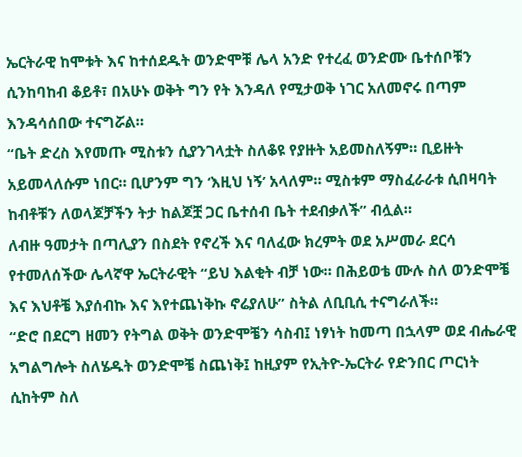ኤርትራዊ ከሞቱት እና ከተሰደዱት ወንድሞቹ ሌላ አንድ የተረፈ ወንድሙ ቤተሰቦቹን ሲንከባከብ ቆይቶ፣ በአሁኑ ወቅት ግን የት እንዳለ የሚታወቅ ነገር አለመኖሩ በጣም እንዳሳሰበው ተናግሯል።
“ቤት ድረስ እየመጡ ሚስቱን ሲያንገላቷት ስለቆዩ የያዙት አይመስለኝም። ቢይዙት አይመላለሱም ነበር። ቢሆንም ግን ‘እዚህ ነኝ’ አላለም። ሚስቱም ማስፈራራቱ ሲበዛባት ከብቶቹን ለወላጆቻችን ትታ ከልጆቿ ጋር ቤተሰብ ቤት ተደብቃለች” ብሏል።
ለብዙ ዓመታት በጣሊያን በስደት የኖረች እና ባለፈው ክረምት ወደ አሥመራ ደርሳ የተመለሰችው ሌላኛዋ ኤርትራዊት “ይህ እልቂት ብቻ ነው። በሕይወቴ ሙሉ ስለ ወንድሞቼ እና እህቶቼ እያሰብኩ እና እየተጨነቅኩ ኖሬያለሁ” ስትል ለቢቢሲ ተናግራለች።
“ድሮ በደርግ ዘመን የትግል ወቅት ወንድሞቼን ሳስብ፤ ነፃነት ከመጣ በኋላም ወደ ብሔራዊ አግልግሎት ስለሄዱት ወንድሞቼ ስጨነቅ፤ ከዚያም የኢትዮ-ኤርትራ የድንበር ጦርነት ሲከትም ስለ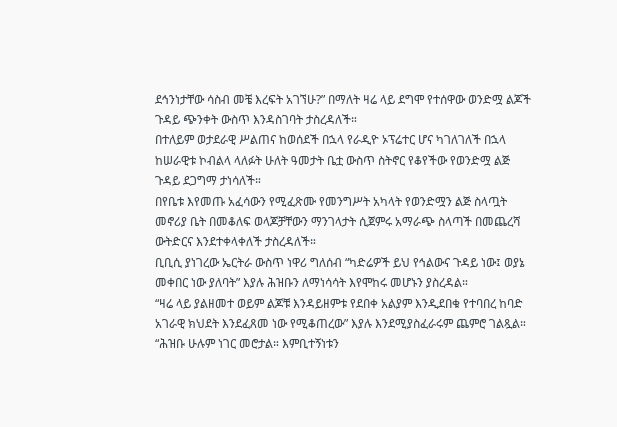ደኅንነታቸው ሳስብ መቼ እረፍት አገኘሁ?” በማለት ዛሬ ላይ ደግሞ የተሰዋው ወንድሟ ልጆች ጉዳይ ጭንቀት ውስጥ እንዳስገባት ታስረዳለች።
በተለይም ወታደራዊ ሥልጠና ከወሰደች በኋላ የራዲዮ ኦፕሬተር ሆና ካገለገለች በኋላ ከሠራዊቱ ኮብልላ ላለፉት ሁለት ዓመታት ቤቷ ውስጥ ስትኖር የቆየችው የወንድሟ ልጅ ጉዳይ ደጋግማ ታነሳለች።
በየቤቱ እየመጡ አፈሳውን የሚፈጽሙ የመንግሥት አካላት የወንድሟን ልጅ ስላጧት መኖሪያ ቤት በመቆለፍ ወላጆቻቸውን ማንገላታት ሲጀምሩ አማራጭ ስላጣች በመጨረሻ ውትድርና እንደተቀላቀለች ታስረዳለች።
ቢቢሲ ያነገረው ኤርትራ ውስጥ ነዋሪ ግለሰብ “ካድሬዎች ይህ የኅልውና ጉዳይ ነው፤ ወያኔ መቀበር ነው ያለባት” እያሉ ሕዝቡን ለማነሳሳት እየሞከሩ መሆኑን ያስረዳል።
“ዛሬ ላይ ያልዘመተ ወይም ልጆቹ እንዳይዘምቱ የደበቀ አልያም እንዲደበቁ የተባበረ ከባድ አገራዊ ክህደት እንደፈጸመ ነው የሚቆጠረው” እያሉ እንደሚያስፈራሩም ጨምሮ ገልጿል።
“ሕዝቡ ሁሉም ነገር መሮታል። እምቢተኝነቱን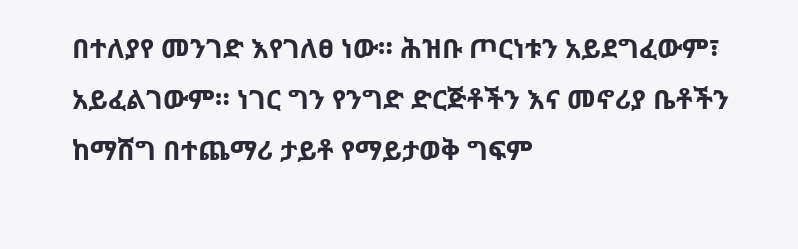በተለያየ መንገድ እየገለፀ ነው። ሕዝቡ ጦርነቱን አይደግፈውም፣ አይፈልገውም። ነገር ግን የንግድ ድርጅቶችን እና መኖሪያ ቤቶችን ከማሸግ በተጨማሪ ታይቶ የማይታወቅ ግፍም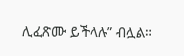ሊፈጽሙ ይችላሉ” ብሏል።